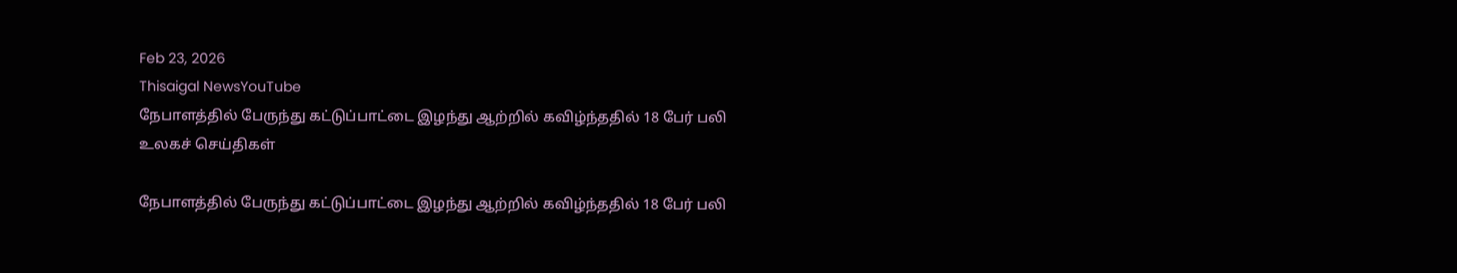Feb 23, 2026
Thisaigal NewsYouTube
நேபாளத்தில் பேருந்து கட்டுப்பாட்டை இழந்து ஆற்றில் கவிழ்ந்ததில் 18 பேர் பலி
உலகச் செய்திகள்

நேபாளத்தில் பேருந்து கட்டுப்பாட்டை இழந்து ஆற்றில் கவிழ்ந்ததில் 18 பேர் பலி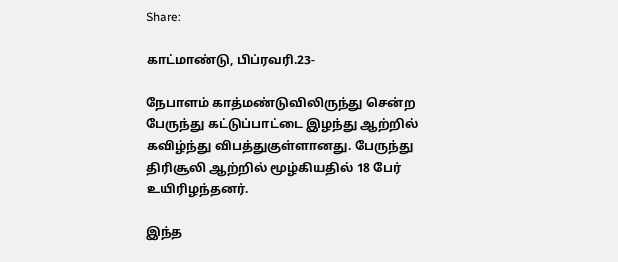Share:

காட்மாண்டு, பிப்ரவரி.23-

நேபாளம் காத்மண்டுவிலிருந்து சென்ற பேருந்து கட்டுப்பாட்டை இழந்து ஆற்றில் கவிழ்ந்து விபத்துகுள்ளானது. பேருந்து திரிசூலி ஆற்றில் மூழ்கியதில் 18 பேர் உயிரிழந்தனர்.

இந்த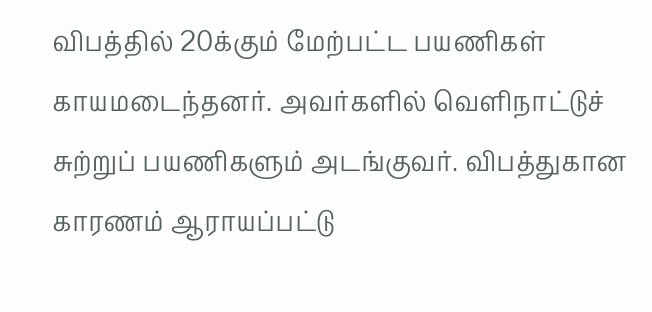விபத்தில் 20க்கும் மேற்பட்ட பயணிகள் காயமடைந்தனர். அவர்களில் வெளிநாட்டுச் சுற்றுப் பயணிகளும் அடங்குவர். விபத்துகான காரணம் ஆராயப்பட்டு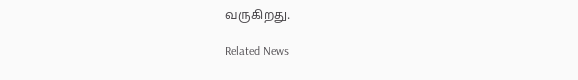வருகிறது.

Related News